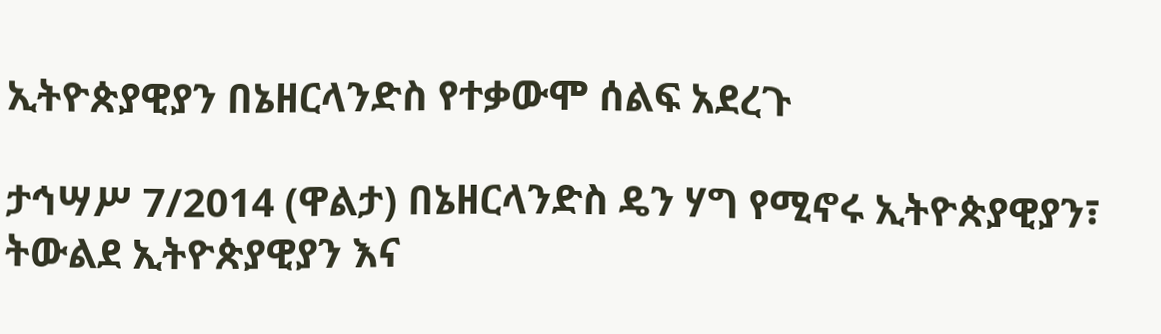ኢትዮጵያዊያን በኔዘርላንድስ የተቃውሞ ሰልፍ አደረጉ

ታኅሣሥ 7/2014 (ዋልታ) በኔዘርላንድስ ዴን ሃግ የሚኖሩ ኢትዮጵያዊያን፣ ትውልደ ኢትዮጵያዊያን እና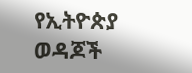የኢትዮጵያ ወዳጆች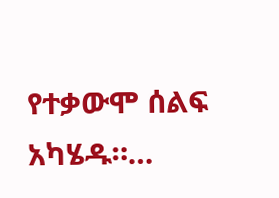የተቃውሞ ሰልፍ አካሄዱ።…